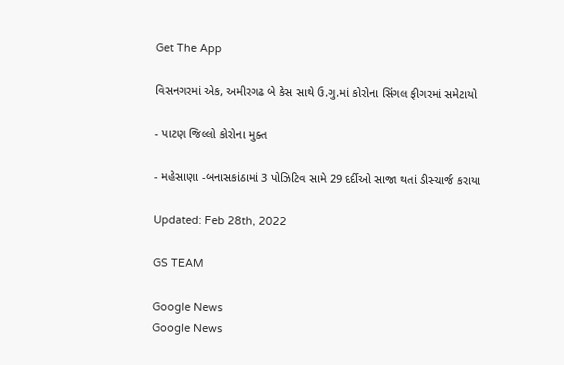Get The App

વિસનગરમાં એક, અમીરગઢ બે કેસ સાથે ઉ.ગુ.માં કોરોના સિંગલ ફીગરમાં સમેટાયો

- પાટણ જિલ્લો કોરોના મુક્ત

- મહેસાણા -બનાસકાંઠામાં 3 પોઝિટિવ સામે 29 દર્દીઓ સાજા થતાં ડીસ્ચાર્જ કરાયા

Updated: Feb 28th, 2022

GS TEAM

Google News
Google News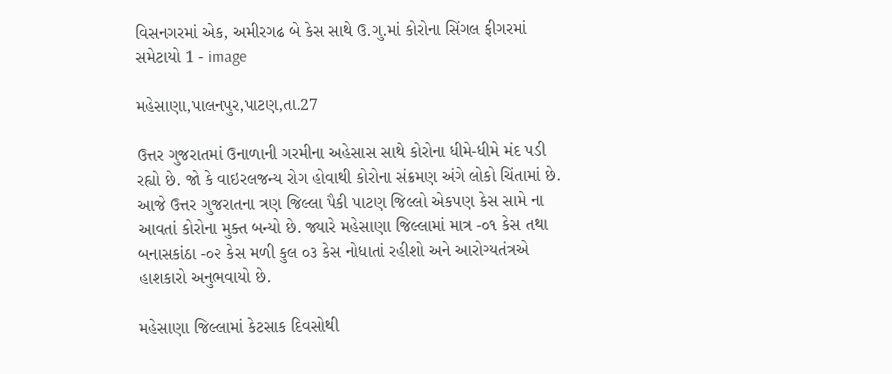વિસનગરમાં એક, અમીરગઢ બે કેસ સાથે ઉ.ગુ.માં કોરોના સિંગલ ફીગરમાં સમેટાયો 1 - image

મહેસાણા,પાલનપુર,પાટણ,તા.27

ઉત્તર ગુજરાતમાં ઉનાળાની ગરમીના અહેસાસ સાથે કોરોના ધીમે-ધીમે મંદ પડી રહ્યો છે. જો કે વાઇરલજન્ય રોગ હોવાથી કોરોના સંક્રમણ અંગે લોકો ચિંતામાં છે. આજે ઉત્તર ગુજરાતના ત્રણ જિલ્લા પૈકી પાટણ જિલ્લો એકપણ કેસ સામે ના આવતાં કોરોના મુક્ત બન્યો છે. જ્યારે મહેસાણા જિલ્લામાં માત્ર -૦૧ કેસ તથા બનાસકાંઠા -૦૨ કેસ મળી કુલ ૦૩ કેસ નોધાતાં રહીશો અને આરોગ્યતંત્રએ હાશકારો અનુભવાયો છે.

મહેસાણા જિલ્લામાં કેટસાક દિવસોથી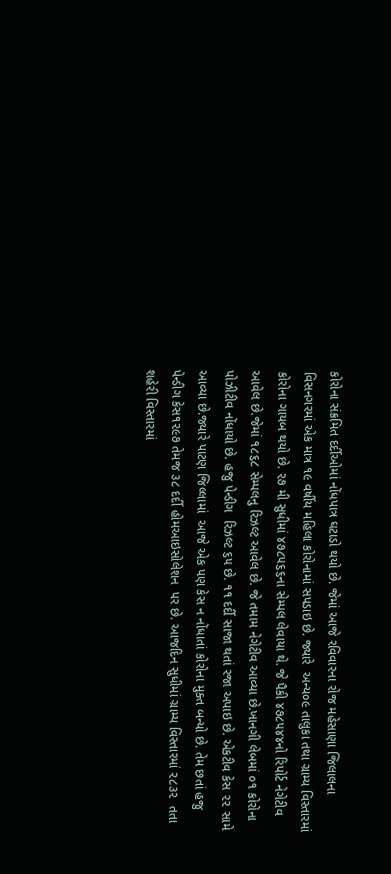કોરોના સંક્રમિત દર્દીઓમાં નોંધપાત્ર ઘટાડો થયો છે. જેમાં આજે રવિવારના રોજ મહેસાણા જિલાલના વિસનગરમાં એક માત્ર ૧૯ વર્ષીય મહિલા કોરોનામાં સપડાઇ છે. જ્યારે  અન્ય૦૯ તાલુકા તથા ગ્રામ્ય વિસ્તારમાં કોરોના ગાયબ થયો છે. ૨૭ મી સુધીમાં ૪૭૮૫૬૬ના સેમ્પલ લેવાયા થે. જે પૈકી ૪૭૮૫૪૪નો રિપોર્ટ નેગેટીવ આવેલ છે.જેમાં ૧૮૬૮ સેમ્પલનુ રિઝલ્ટ આવેલ છે. જે તમામ નેગેટીવ આવ્યા છે.ખાનગી લેબમાં ૦૧ કોરોના પોઝીટીવ નોંધાયો છે. હજુ પેન્ડીગ  રિઝલ્ટ ૬૫ છે. ૧૧ દર્દી સાજા થતાં રજા અપાઇ છે. એકટીવ કેસ ૨૨ સામે આવ્યા છે.જ્યારે પાટણ જિલ્લામાં  આજે એક પણ કેસ ન નોંધાતાં કોરોના મુક્ત બન્યો છે. તેમ છતાં હજુ પેન્ડીગ કેસ૧૨૯૭ તેમજ ૩૮ દર્દી હોમઆઇસોલેશન  પર છે. આજદિન સુધીમાં ગ્રામ્ય વિસ્તારમાં ૨૮૩૨  તતા શહેરી વિસ્તારમાં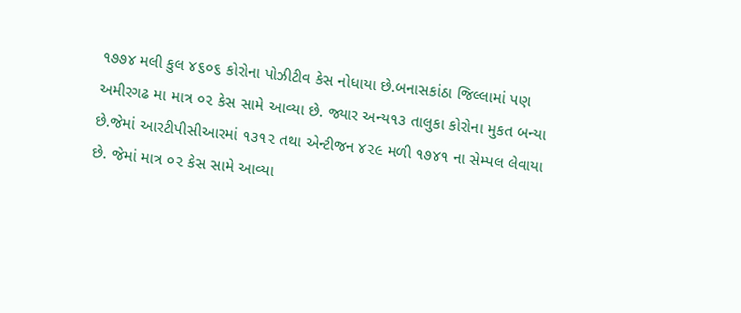૧૭૭૪ મલી કુલ ૪૬૦૬ કોરોના પોઝીટીવ કેસ નોધાયા છે.બનાસકાંઠા જિલ્લામાં પણ  અમીરગઢ મા માત્ર ૦૨ કેસ સામે આવ્યા છે. જ્યાર અન્ય૧૩ તાલુકા કોરોના મુકત બન્યા છે.જેમાં આરટીપીસીઆરમાં ૧૩૧૨ તથા એન્ટીજન ૪૨૯ મળી ૧૭૪૧ ના સેમ્પલ લેવાયા છે. જેમાં માત્ર ૦૨ કેસ સામે આવ્યા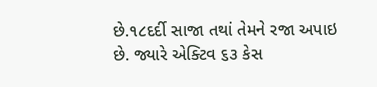છે.૧૮દર્દી સાજા તથાં તેમને રજા અપાઇ છે. જ્યારે એક્ટિવ ૬૩ કેસ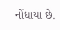નોંધાયા છે.